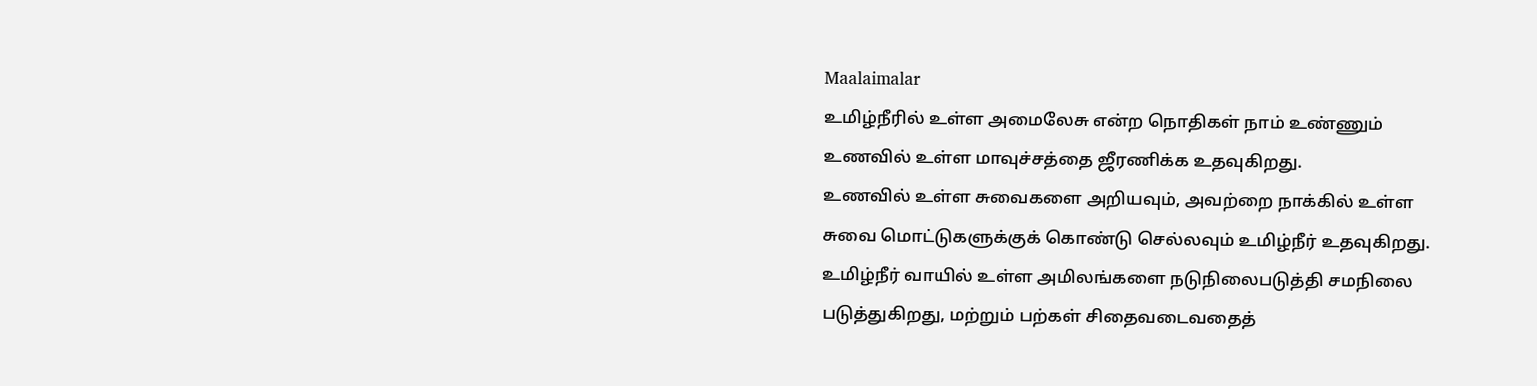Maalaimalar
உமிழ்நீரில் உள்ள அமைலேசு என்ற நொதிகள் நாம் உண்ணும் உணவில் உள்ள மாவுச்சத்தை ஜீரணிக்க உதவுகிறது.
உணவில் உள்ள சுவைகளை அறியவும், அவற்றை நாக்கில் உள்ள சுவை மொட்டுகளுக்குக் கொண்டு செல்லவும் உமிழ்நீர் உதவுகிறது.
உமிழ்நீர் வாயில் உள்ள அமிலங்களை நடுநிலைபடுத்தி சமநிலை படுத்துகிறது, மற்றும் பற்கள் சிதைவடைவதைத்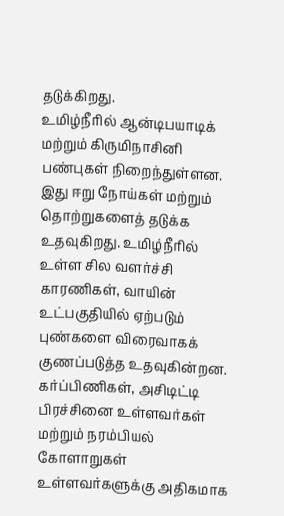தடுக்கிறது.
உமிழ்நீரில் ஆன்டிபயாடிக் மற்றும் கிருமிநாசினி பண்புகள் நிறைந்துள்ளன. இது ஈறு நோய்கள் மற்றும் தொற்றுகளைத் தடுக்க உதவுகிறது. உமிழ்நீரில் உள்ள சில வளர்ச்சி காரணிகள், வாயின் உட்பகுதியில் ஏற்படும் புண்களை விரைவாகக் குணப்படுத்த உதவுகின்றன.
கர்ப்பிணிகள், அசிடிட்டி பிரச்சினை உள்ளவர்கள் மற்றும் நரம்பியல் கோளாறுகள் உள்ளவர்களுக்கு அதிகமாக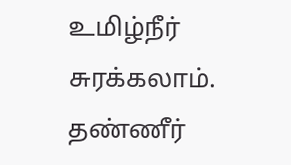உமிழ்நீர் சுரக்கலாம்.
தண்ணீர்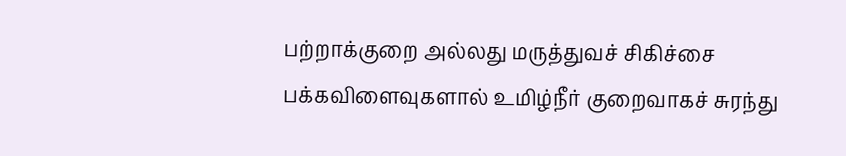பற்றாக்குறை அல்லது மருத்துவச் சிகிச்சை பக்கவிளைவுகளால் உமிழ்நீர் குறைவாகச் சுரந்து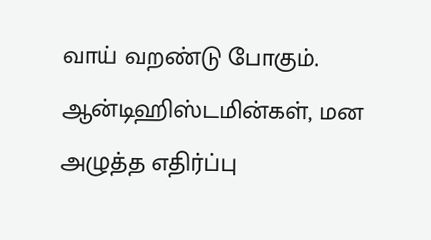வாய் வறண்டு போகும். ஆன்டிஹிஸ்டமின்கள், மன அழுத்த எதிர்ப்பு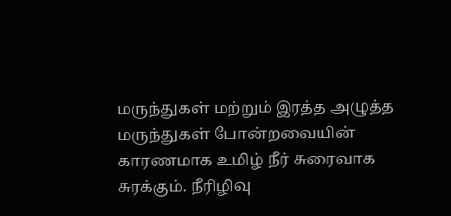மருந்துகள் மற்றும் இரத்த அழுத்த மருந்துகள் போன்றவையின் காரணமாக உமிழ் நீர் சுரைவாக சுரக்கும். நீரிழிவு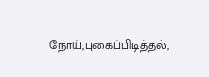நோய்,புகைப்பிடித்தல்,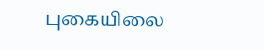புகையிலை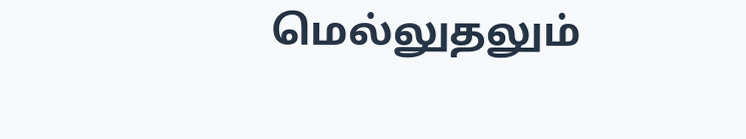மெல்லுதலும்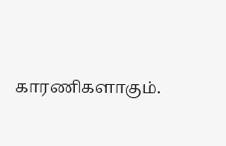காரணிகளாகும்.